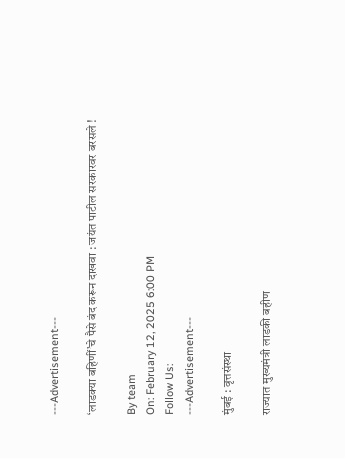---Advertisement---

‘लाडक्या बहिणीं’चे पैसे बंद करून दाखवा : जयंत पाटील सरकारवर बरसले !

By team
On: February 12, 2025 6:00 PM
Follow Us:
---Advertisement---

मुंबई : वृत्तसंस्था

राज्यात मुख्यमंत्री लाडकी बहीण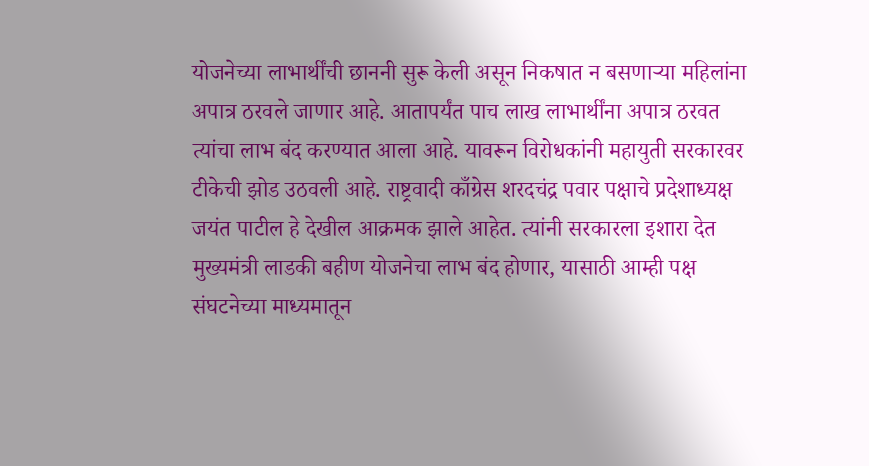योजनेच्या लाभार्थींची छाननी सुरू केली असून निकषात न बसणाऱ्या महिलांना अपात्र ठरवले जाणार आहे. आतापर्यंत पाच लाख लाभार्थींना अपात्र ठरवत त्यांचा लाभ बंद करण्यात आला आहे. यावरून विरोधकांनी महायुती सरकारवर टीकेची झोड उठवली आहे. राष्ट्रवादी काँग्रेस शरदचंद्र पवार पक्षाचे प्रदेशाध्यक्ष जयंत पाटील हे देखील आक्रमक झाले आहेत. त्यांनी सरकारला इशारा देत मुख्यमंत्री लाडकी बहीण योजनेचा लाभ बंद होणार, यासाठी आम्ही पक्ष संघटनेच्या माध्यमातून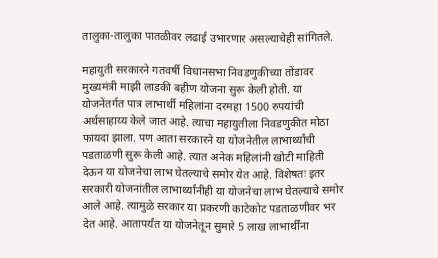तालुका-तालुका पातळीवर लढाई उभारणार असल्याचेही सांगितले.

महायुती सरकारने गतवर्षी विधानसभा निवडणुकीच्या तोंडावर मुख्यमंत्री माझी लाडकी बहीण योजना सुरू केली होती. या योजनेंतर्गत पात्र लाभार्थी महिलांना दरमहा 1500 रुपयांची अर्थसाहाय्य केले जात आहे. त्याचा महायुतीला निवडणुकीत मोठा फायदा झाला. पण आता सरकारने या योजनेतील लाभार्थ्यांची पडताळणी सुरू केली आहे. त्यात अनेक महिलांनी खोटी माहिती देऊन या योजनेचा लाभ घेतल्याचे समोर येत आहे. विशेषतः इतर सरकारी योजनांतील लाभार्थ्यांनीही या योजनेचा लाभ घेतल्याचे समोर आले आहे. त्यामुळे सरकार या प्रकरणी काटेकोट पडताळणीवर भर देत आहे. आतापर्यंत या योजनेतून सुमारे 5 लाख लाभार्थींना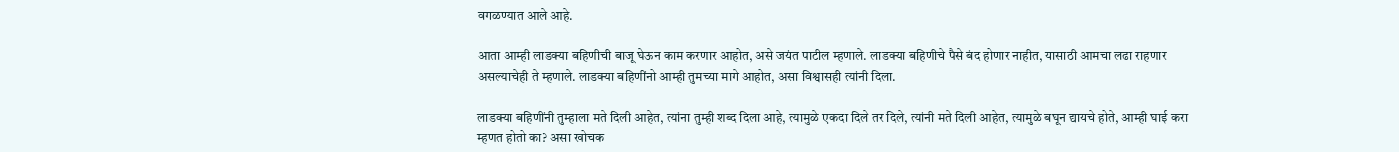वगळण्यात आले आहे.

आता आम्ही लाडक्या बहिणीची बाजू घेऊन काम करणार आहोत, असे जयंत पाटील म्हणाले. लाडक्या बहिणीचे पैसे बंद होणार नाहीत, यासाठी आमचा लढा राहणार असल्याचेही ते म्हणाले. लाडक्या बहिणींनो आम्ही तुमच्या मागे आहोत, असा विश्वासही त्यांनी दिला.

लाडक्या बहिणींनी तुम्हाला मते दिली आहेत, त्यांना तुम्ही शब्द दिला आहे, त्यामुळे एकदा दिले तर दिले, त्यांनी मते दिली आहेत, त्यामुळे बघून द्यायचे होते, आम्ही घाई करा म्हणत होतो का? असा खोचक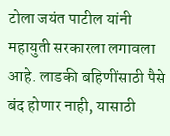टोला जयंत पाटील यांनी महायुती सरकारला लगावला आहे. लाडकी बहिणींसाठी पैसे बंद होणार नाही, यासाठी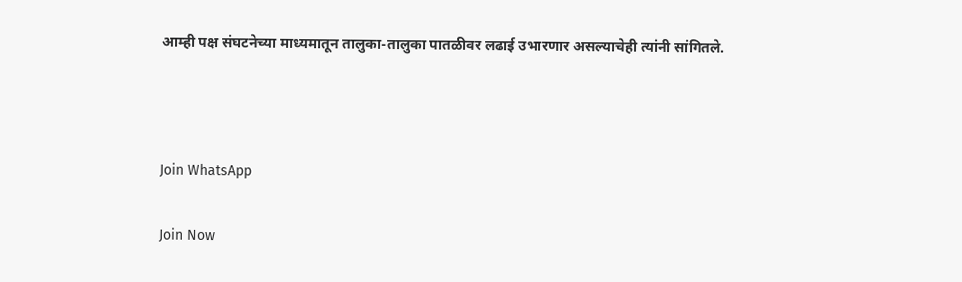आम्ही पक्ष संघटनेच्या माध्यमातून तालुका-तालुका पातळीवर लढाई उभारणार असल्याचेही त्यांनी सांगितले.



Join WhatsApp

Join Now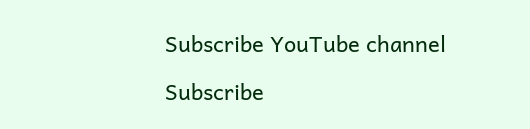Subscribe YouTube channel

Subscribe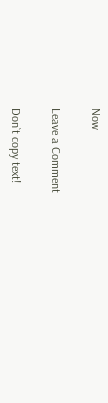Now

Leave a Comment

Don`t copy text!